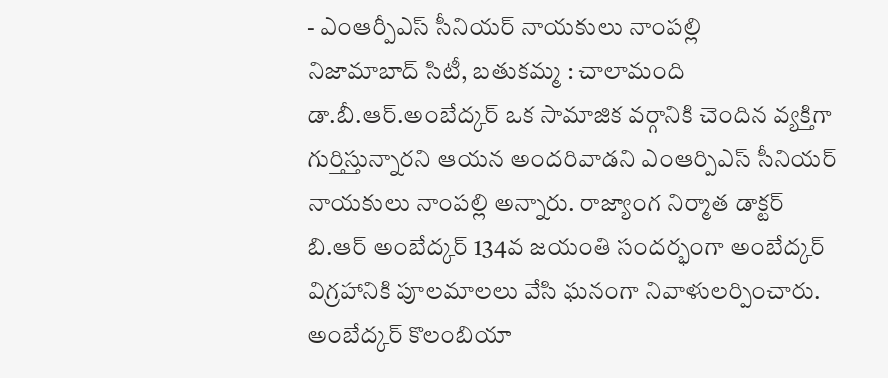- ఎంఆర్పీఎస్ సీనియర్ నాయకులు నాంపల్లి
నిజామాబాద్ సిటీ, బతుకమ్మ : చాలామంది డా.బీ.ఆర్.అంబేద్కర్ ఒక సామాజిక వర్గానికి చెందిన వ్యక్తిగా గుర్తిస్తున్నారని ఆయన అందరివాడని ఎంఆర్పిఎస్ సీనియర్ నాయకులు నాంపల్లి అన్నారు. రాజ్యాంగ నిర్మాత డాక్టర్ బి.ఆర్ అంబేద్కర్ 134వ జయంతి సందర్భంగా అంబేద్కర్ విగ్రహానికి పూలమాలలు వేసి ఘనంగా నివాళులర్పించారు. అంబేద్కర్ కొలంబియా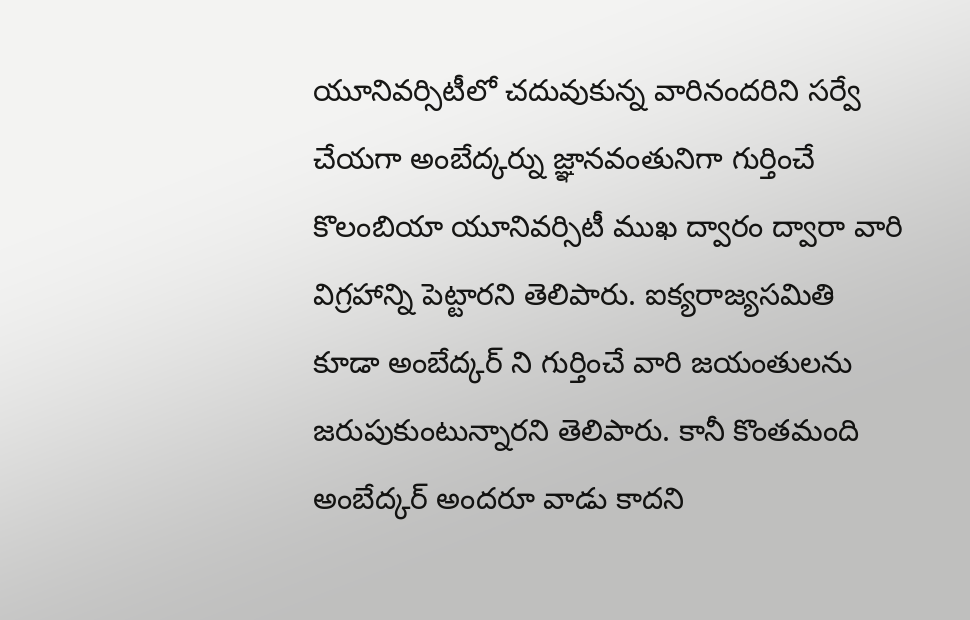యూనివర్సిటీలో చదువుకున్న వారినందరిని సర్వే చేయగా అంబేద్కర్ను జ్ఞానవంతునిగా గుర్తించే కొలంబియా యూనివర్సిటీ ముఖ ద్వారం ద్వారా వారి విగ్రహాన్ని పెట్టారని తెలిపారు. ఐక్యరాజ్యసమితి కూడా అంబేద్కర్ ని గుర్తించే వారి జయంతులను జరుపుకుంటున్నారని తెలిపారు. కానీ కొంతమంది అంబేద్కర్ అందరూ వాడు కాదని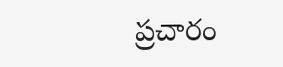ప్రచారం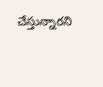చేస్తున్నారని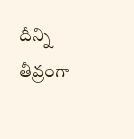దీన్ని తీవ్రంగా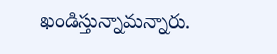ఖండిస్తున్నామన్నారు.